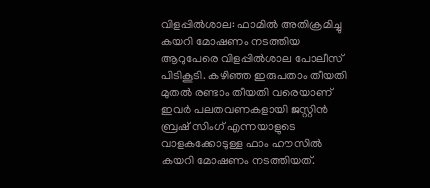വിളപ്പിൽശാല: ഫാമിൽ അതിക്രമിച്ചു കയറി മോഷണം നടത്തിയ ആറുപേരെ വിളപ്പിൽശാല പോലീസ് പിടികൂടി. കഴിഞ്ഞ ഇരുപതാം തീയതി മുതൽ രണ്ടാം തീയതി വരെയാണ് ഇവർ പലതവണകളായി ജസ്റ്റിൻ ബ്രഷ് സിംഗ് എന്നയാളുടെ വാളകക്കോടുള്ള ഫാം ഹൗസിൽ കയറി മോഷണം നടത്തിയത്.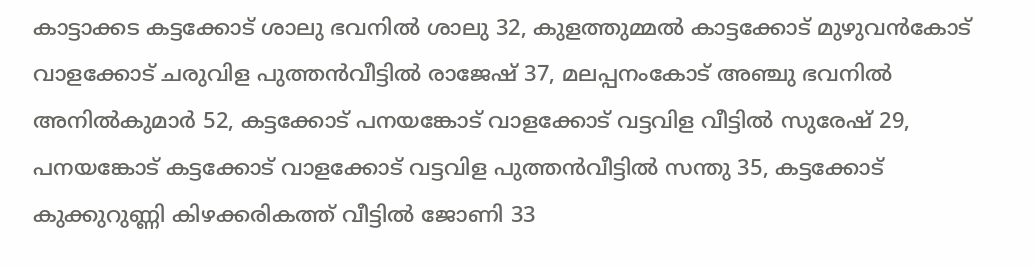കാട്ടാക്കട കട്ടക്കോട് ശാലു ഭവനിൽ ശാലു 32, കുളത്തുമ്മൽ കാട്ടക്കോട് മുഴുവൻകോട് വാളക്കോട് ചരുവിള പുത്തൻവീട്ടിൽ രാജേഷ് 37, മലപ്പനംകോട് അഞ്ചു ഭവനിൽ അനിൽകുമാർ 52, കട്ടക്കോട് പനയങ്കോട് വാളക്കോട് വട്ടവിള വീട്ടിൽ സുരേഷ് 29, പനയങ്കോട് കട്ടക്കോട് വാളക്കോട് വട്ടവിള പുത്തൻവീട്ടിൽ സന്തു 35, കട്ടക്കോട് കുക്കുറുണ്ണി കിഴക്കരികത്ത് വീട്ടിൽ ജോണി 33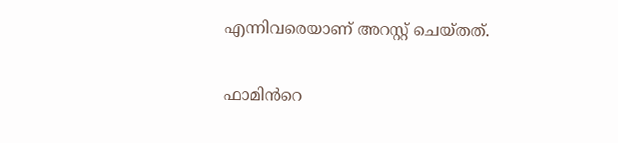എന്നിവരെയാണ് അറസ്റ്റ് ചെയ്തത്.

ഫാമിൻറെ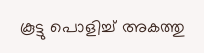കൂട്ടു പൊളിച്ച് അകത്തു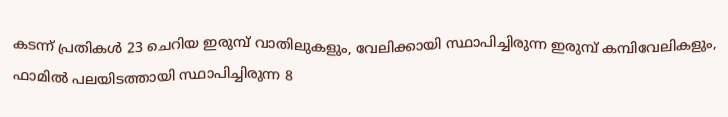കടന്ന് പ്രതികൾ 23 ചെറിയ ഇരുമ്പ് വാതിലുകളും, വേലിക്കായി സ്ഥാപിച്ചിരുന്ന ഇരുമ്പ് കമ്പിവേലികളും, ഫാമിൽ പലയിടത്തായി സ്ഥാപിച്ചിരുന്ന 8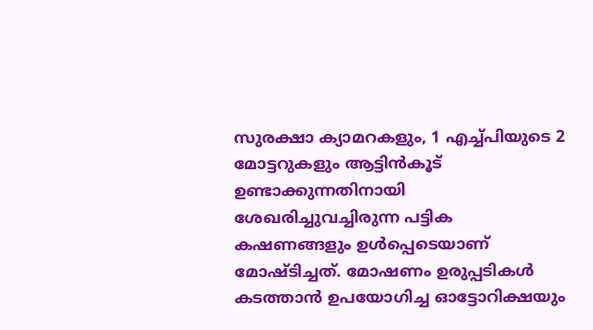സുരക്ഷാ ക്യാമറകളും, 1 എച്ച്പിയുടെ 2 മോട്ടറുകളും ആട്ടിൻകൂട് ഉണ്ടാക്കുന്നതിനായി ശേഖരിച്ചുവച്ചിരുന്ന പട്ടിക കഷണങ്ങളും ഉൾപ്പെടെയാണ് മോഷ്ടിച്ചത്. മോഷണം ഉരുപ്പടികൾ കടത്താൻ ഉപയോഗിച്ച ഓട്ടോറിക്ഷയും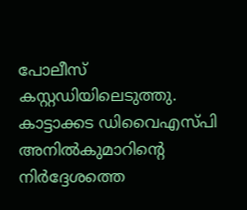പോലീസ് കസ്റ്റഡിയിലെടുത്തു. കാട്ടാക്കട ഡിവൈഎസ്പി അനിൽകുമാറിന്റെ നിർദ്ദേശത്തെ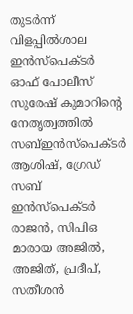തുടർന്ന് വിളപ്പിൽശാല ഇൻസ്പെക്ടർ ഓഫ് പോലീസ് സുരേഷ് കുമാറിന്റെ നേതൃത്വത്തിൽ സബ്ഇൻസ്പെക്ടർ ആശിഷ്, ഗ്രേഡ് സബ് ഇൻസ്പെക്ടർ രാജൻ, സിപിഒ മാരായ അജിൽ, അജിത്, പ്രദീപ്, സതീശൻ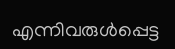എന്നിവരുൾപ്പെട്ട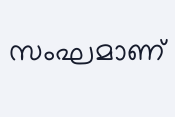സംഘമാണ്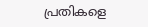പ്രതികളെ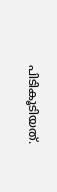പിടികൂടിയത്.